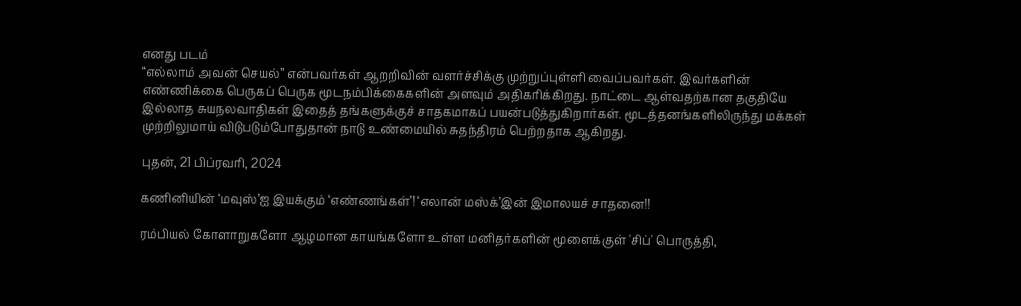எனது படம்
“எல்லாம் அவன் செயல்” என்பவர்கள் ஆறறிவின் வளர்ச்சிக்கு முற்றுப்புள்ளி வைப்பவர்கள். இவர்களின் எண்ணிக்கை பெருகப் பெருக மூடநம்பிக்கைகளின் அளவும் அதிகரிக்கிறது. நாட்டை ஆள்வதற்கான தகுதியே இல்லாத சுயநலவாதிகள் இதைத் தங்களுக்குச் சாதகமாகப் பயன்படுத்துகிறார்கள். மூடத்தனங்களிலிருந்து மக்கள் முற்றிலுமாய் விடுபடும்போதுதான் நாடு உண்மையில் சுதந்திரம் பெற்றதாக ஆகிறது.

புதன், 21 பிப்ரவரி, 2024

கணினியின் ‘மவுஸ்’ஐ இயக்கும் ‘எண்ணங்கள்’! ‘எலான் மஸ்க்’இன் இமாலயச் சாதனை!!

ரம்பியல் கோளாறுகளோ ஆழமான காயங்களோ உள்ள மனிதர்களின் மூளைக்குள் 'சிப்' பொருத்தி,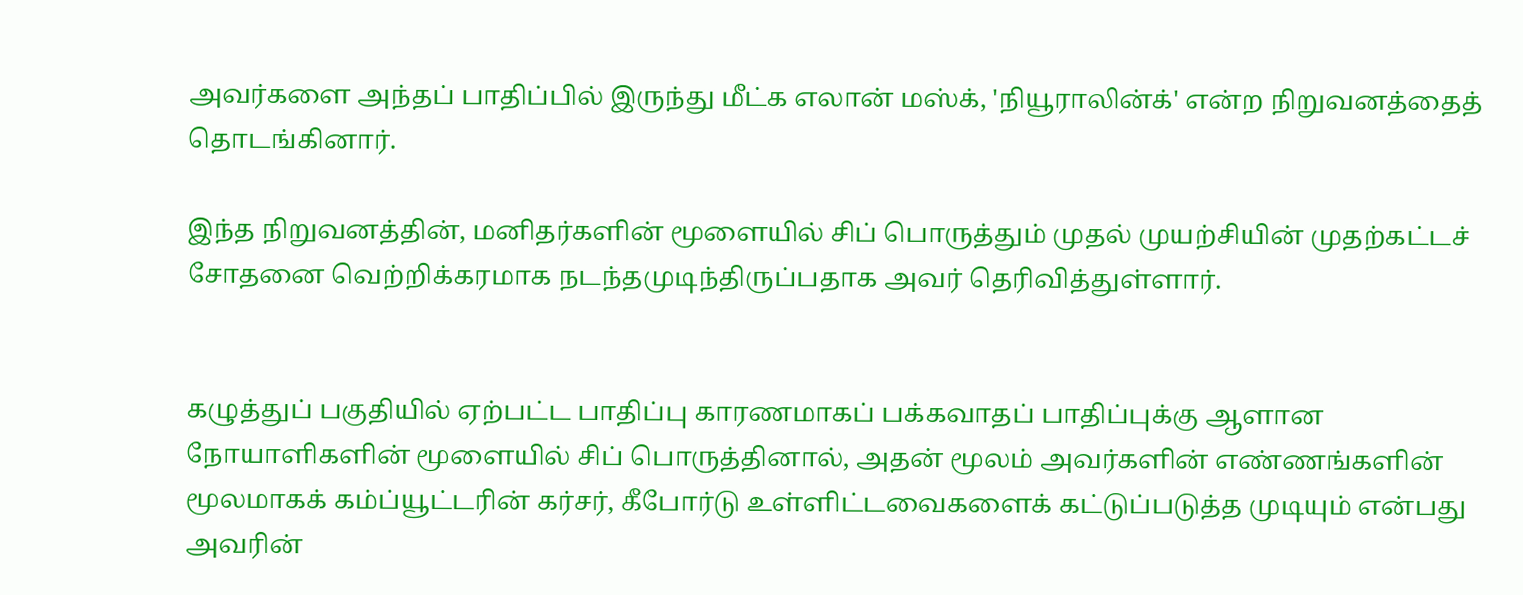அவர்களை அந்தப் பாதிப்பில் இருந்து மீட்க எலான் மஸ்க், 'நியூராலின்க்' என்ற நிறுவனத்தைத் தொடங்கினார்.

இந்த நிறுவனத்தின், மனிதர்களின் மூளையில் சிப் பொருத்தும் முதல் முயற்சியின் முதற்கட்டச் சோதனை வெற்றிக்கரமாக நடந்தமுடிந்திருப்பதாக அவர் தெரிவித்துள்ளார்.


கழுத்துப் பகுதியில் ஏற்பட்ட பாதிப்பு காரணமாகப் பக்கவாதப் பாதிப்புக்கு ஆளான நோயாளிகளின் மூளையில் சிப் பொருத்தினால், அதன் மூலம் அவர்களின் எண்ணங்களின் மூலமாகக் கம்ப்யூட்டரின் கர்சர், கீபோர்டு உள்ளிட்டவைகளைக் கட்டுப்படுத்த முடியும் என்பது அவரின்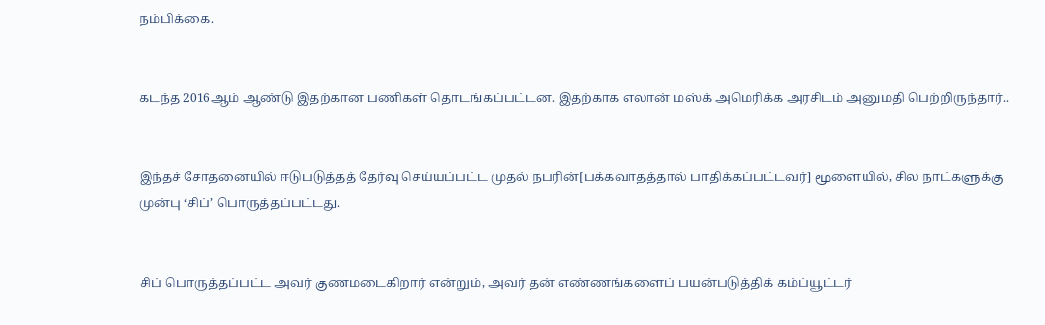நம்பிக்கை.


கடந்த 2016ஆம் ஆண்டு இதற்கான பணிகள் தொடங்கப்பட்டன. இதற்காக எலான் மஸ்க் அமெரிக்க அரசிடம் அனுமதி பெற்றிருந்தார்..


இந்தச் சோதனையில் ஈடுபடுத்தத் தேர்வு செய்யப்பட்ட முதல் நபரின்[பக்கவாதத்தால் பாதிக்கப்பட்டவர்] மூளையில், சில நாட்களுக்கு முன்பு ‘சிப்’ பொருத்தப்பட்டது.


சிப் பொருத்தப்பட்ட அவர் குணமடைகிறார் என்றும், அவர் தன் எண்ணங்களைப் பயன்படுத்திக் கம்ப்யூட்டர்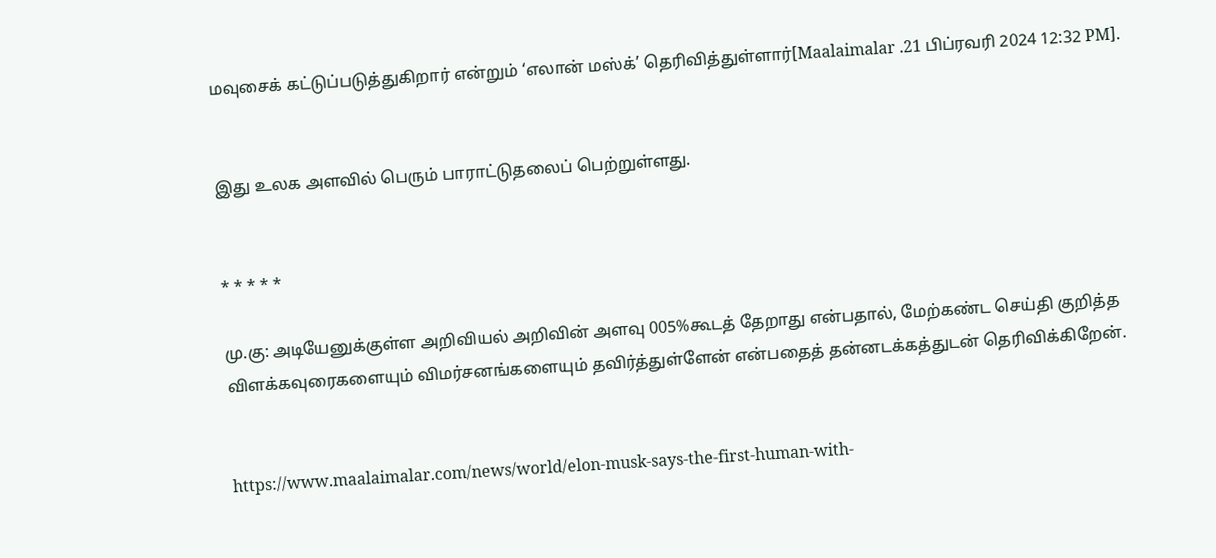மவுசைக் கட்டுப்படுத்துகிறார் என்றும் ‘எலான் மஸ்க்’ தெரிவித்துள்ளார்[Maalaimalar .21 பிப்ரவரி 2024 12:32 PM].


இது உலக அளவில் பெரும் பாராட்டுதலைப் பெற்றுள்ளது.


* * * * *

மு.கு: அடியேனுக்குள்ள அறிவியல் அறிவின் அளவு 005%கூடத் தேறாது என்பதால், மேற்கண்ட செய்தி குறித்த விளக்கவுரைகளையும் விமர்சனங்களையும் தவிர்த்துள்ளேன் என்பதைத் தன்னடக்கத்துடன் தெரிவிக்கிறேன்.


https://www.maalaimalar.com/news/world/elon-musk-says-the-first-human-with-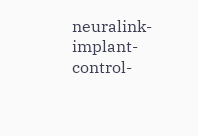neuralink-implant-control-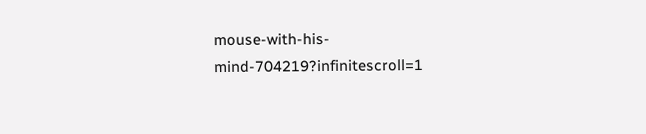mouse-with-his-mind-704219?infinitescroll=1